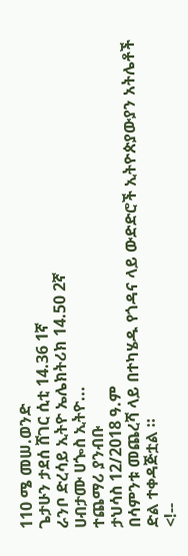110 ሜ መሠ.ወንድ
ጌታሁን ታደሰ ሸገር ሲቲ 14.36 1ኛ
ራንቦ ድረሳይ ኢትዮ ኤሌክትሪክ 14.50 2ኛ
ሀብታሙ ሀጐስ ኢትዮ...
ተጨማሪ ያንብቡ
ታህሳስ 12/2018 ዓ.ም
በሳምንቱ መጨረሻ ላይ በተካሄዱ የጎዳና ላይ ውድድሮች ኢትዮጵያውያን አትሌቶች ድል ተቀዳጅቷል ።
<!--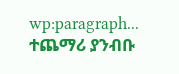wp:paragraph...
ተጨማሪ ያንብቡ